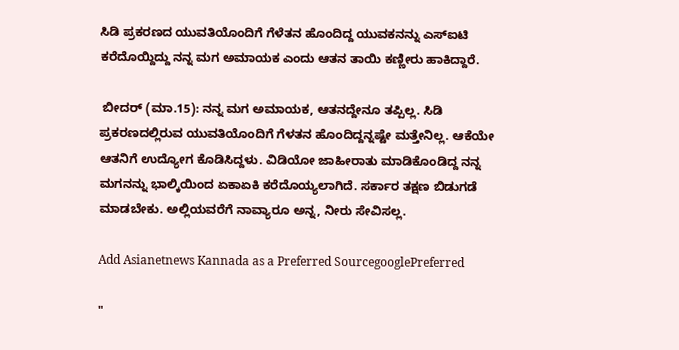ಸಿಡಿ ಪ್ರಕರಣದ ಯುವತಿಯೊಂದಿಗೆ ಗೆಳೆತನ ಹೊಂದಿದ್ದ ಯುವಕನನ್ನು ಎಸ್‌ಐಟಿ ಕರೆದೊಯ್ದಿದ್ದು ನನ್ನ ಮಗ ಅಮಾಯಕ ಎಂದು ಆತನ ತಾಯಿ ಕಣ್ಣೀರು ಹಾಕಿದ್ದಾರೆ.

 ಬೀದರ್‌ (ಮಾ.15): ನನ್ನ ಮಗ ಅಮಾಯಕ, ಆತನದ್ದೇನೂ ತಪ್ಪಿಲ್ಲ. ಸಿಡಿ ಪ್ರಕರಣದಲ್ಲಿರುವ ಯುವತಿಯೊಂದಿಗೆ ಗೆಳತನ ಹೊಂದಿದ್ದನ್ನಷ್ಟೇ ಮತ್ತೇನಿಲ್ಲ. ಆಕೆಯೇ ಆತನಿಗೆ ಉದ್ಯೋಗ ಕೊಡಿಸಿದ್ದಳು. ವಿಡಿಯೋ ಜಾಹೀರಾತು ಮಾಡಿಕೊಂಡಿದ್ದ ನನ್ನ ಮಗನನ್ನು ಭಾಲ್ಕಿಯಿಂದ ಏಕಾಏಕಿ ಕರೆದೊಯ್ಯಲಾಗಿದೆ. ಸರ್ಕಾರ ತಕ್ಷಣ ಬಿಡುಗಡೆ ಮಾಡಬೇಕು. ಅಲ್ಲಿಯವರೆಗೆ ನಾವ್ಯಾರೂ ಅನ್ನ, ನೀರು ಸೇವಿಸಲ್ಲ.

Add Asianetnews Kannada as a Preferred SourcegooglePreferred

"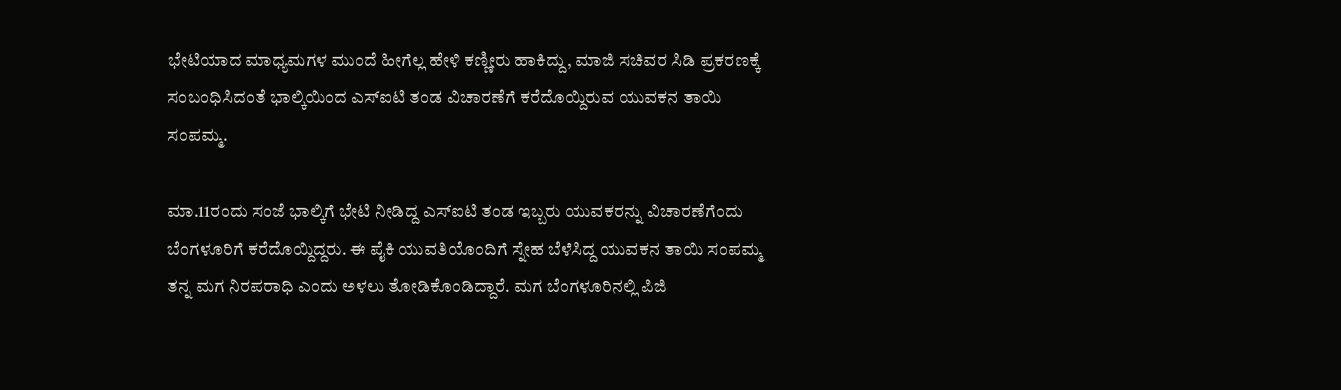ಭೇಟಿಯಾದ ಮಾಧ್ಯಮಗಳ ಮುಂದೆ ಹೀಗೆಲ್ಲ ಹೇಳಿ ಕಣ್ಣೀರು ಹಾಕಿದ್ದು, ಮಾಜಿ ಸಚಿವರ ಸಿಡಿ ಪ್ರಕರಣಕ್ಕೆ ಸಂಬಂಧಿಸಿದಂತೆ ಭಾಲ್ಕಿಯಿಂದ ಎಸ್‌ಐಟಿ ತಂಡ ವಿಚಾರಣೆಗೆ ಕರೆದೊಯ್ದಿರುವ ಯುವಕನ ತಾಯಿ ಸಂಪಮ್ಮ.

ಮಾ.11ರಂದು ಸಂಜೆ ಭಾಲ್ಕಿಗೆ ಭೇಟಿ ನೀಡಿದ್ದ ಎಸ್‌ಐಟಿ ತಂಡ ಇಬ್ಬರು ಯುವಕರನ್ನು ವಿಚಾರಣೆಗೆಂದು ಬೆಂಗಳೂರಿಗೆ ಕರೆದೊಯ್ದಿದ್ದರು. ಈ ಪೈಕಿ ಯುವತಿಯೊಂದಿಗೆ ಸ್ನೇಹ ಬೆಳೆಸಿದ್ದ ಯುವಕನ ತಾಯಿ ಸಂಪಮ್ಮ ತನ್ನ ಮಗ ನಿರಪರಾಧಿ ಎಂದು ಅಳಲು ತೋಡಿಕೊಂಡಿದ್ದಾರೆ. ಮಗ ಬೆಂಗಳೂರಿನಲ್ಲಿ ಪಿಜಿ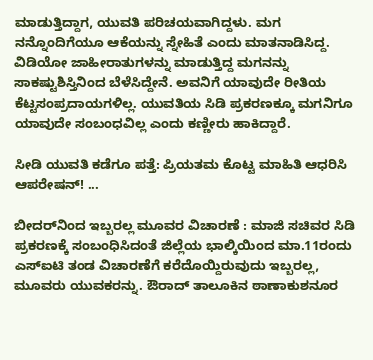ಮಾಡುತ್ತಿದ್ದಾಗ, ಯುವತಿ ಪರಿಚಯವಾಗಿದ್ದಳು. ಮಗ ನನ್ನೊಂದಿಗೆಯೂ ಆಕೆಯನ್ನು ಸ್ನೇಹಿತೆ ಎಂದು ಮಾತನಾಡಿಸಿದ್ದ. ವಿಡಿಯೋ ಜಾಹೀರಾತುಗಳನ್ನು ಮಾಡುತ್ತಿದ್ದ ಮಗನನ್ನು ಸಾಕಷ್ಟುಶಿಸ್ತಿನಿಂದ ಬೆಳೆಸಿದ್ದೇನೆ. ಅವನಿಗೆ ಯಾವುದೇ ರೀತಿಯ ಕೆಟ್ಟಸಂಪ್ರದಾಯಗಳಿಲ್ಲ. ಯುವತಿಯ ಸಿಡಿ ಪ್ರಕರಣಕ್ಕೂ ಮಗನಿಗೂ ಯಾವುದೇ ಸಂಬಂಧವಿಲ್ಲ ಎಂದು ಕಣ್ಣೀರು ಹಾಕಿದ್ದಾರೆ.

ಸೀಡಿ ಯುವತಿ ಕಡೆಗೂ ಪತ್ತೆ: ಪ್ರಿಯತಮ ಕೊಟ್ಟ ಮಾಹಿತಿ ಆಧರಿಸಿ ಆಪರೇಷನ್‌! ...

ಬೀದರ್‌ನಿಂದ ಇಬ್ಬರಲ್ಲ ಮೂವರ ವಿಚಾರಣೆ : ಮಾಜಿ ಸಚಿವರ ಸಿಡಿ ಪ್ರಕರಣಕ್ಕೆ ಸಂಬಂಧಿಸಿದಂತೆ ಜಿಲ್ಲೆಯ ಭಾಲ್ಕಿಯಿಂದ ಮಾ.11ರಂದು ಎಸ್‌ಐಟಿ ತಂಡ ವಿಚಾರಣೆಗೆ ಕರೆದೊಯ್ದಿರುವುದು ಇಬ್ಬರಲ್ಲ, ಮೂವರು ಯುವಕರನ್ನು. ಔರಾದ್‌ ತಾಲೂಕಿನ ಠಾಣಾಕುಶನೂರ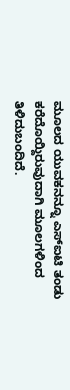ಮೂಲದ ಯುವಕನನ್ನೂ ಎಸ್‌ಐಟಿ ತಂಡು ಕರೆದೊಯ್ದಿರುವುದಾಗಿ ಮೂಲಗಳಿಂದ ತಿಳಿದುಬಂದಿದೆ.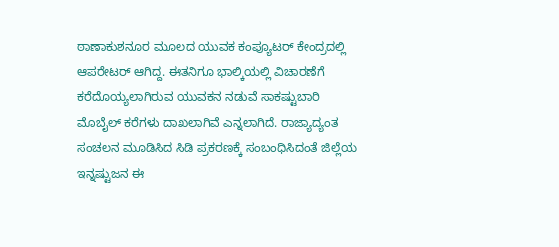ಠಾಣಾಕುಶನೂರ ಮೂಲದ ಯುವಕ ಕಂಪ್ಯೂಟರ್‌ ಕೇಂದ್ರದಲ್ಲಿ ಆಪರೇಟರ್‌ ಆಗಿದ್ದ. ಈತನಿಗೂ ಭಾಲ್ಕಿಯಲ್ಲಿ ವಿಚಾರಣೆಗೆ ಕರೆದೊಯ್ಯಲಾಗಿರುವ ಯುವಕನ ನಡುವೆ ಸಾಕಷ್ಟುಬಾರಿ ಮೊಬೈಲ್‌ ಕರೆಗಳು ದಾಖಲಾಗಿವೆ ಎನ್ನಲಾಗಿದೆ. ರಾಜ್ಯಾದ್ಯಂತ ಸಂಚಲನ ಮೂಡಿಸಿದ ಸಿಡಿ ಪ್ರಕರಣಕ್ಕೆ ಸಂಬಂಧಿಸಿದಂತೆ ಜಿಲ್ಲೆಯ ಇನ್ನಷ್ಟುಜನ ಈ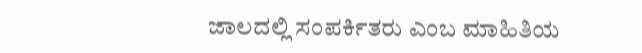ಜಾಲದಲ್ಲಿ ಸಂಪರ್ಕಿತರು ಎಂಬ ಮಾಹಿತಿಯ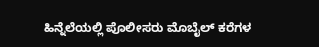ಹಿನ್ನೆಲೆಯಲ್ಲಿ ಪೊಲೀಸರು ಮೊಬೈಲ್‌ ಕರೆಗಳ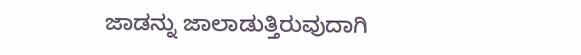ಜಾಡನ್ನು ಜಾಲಾಡುತ್ತಿರುವುದಾಗಿ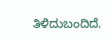ತಿಳಿದುಬಂದಿದೆ.